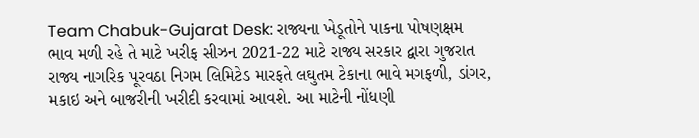Team Chabuk-Gujarat Desk: રાજ્યના ખેડૂતોને પાકના પોષણક્ષમ ભાવ મળી રહે તે માટે ખરીફ સીઝન 2021-22 માટે રાજ્ય સરકાર દ્વારા ગુજરાત રાજ્ય નાગરિક પૂરવઠા નિગમ લિમિટેડ મારફતે લઘુતમ ટેકાના ભાવે મગફળી, ડાંગર, મકાઇ અને બાજરીની ખરીદી કરવામાં આવશે. આ માટેની નોંધણી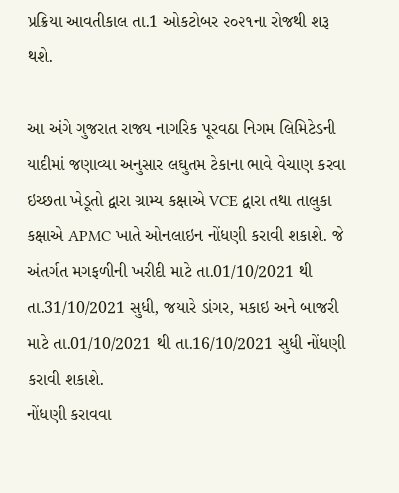પ્રક્રિયા આવતીકાલ તા.1 ઓકટોબર ૨૦૨૧ના રોજથી શરૂ થશે.

આ અંગે ગુજરાત રાજ્ય નાગરિક પૂરવઠા નિગમ લિમિટેડની યાદીમાં જણાવ્યા અનુસાર લઘુતમ ટેકાના ભાવે વેચાણ કરવા ઇચ્છતા ખેડૂતો દ્વારા ગ્રામ્ય કક્ષાએ VCE દ્વારા તથા તાલુકા કક્ષાએ APMC ખાતે ઓનલાઇન નોંધણી કરાવી શકાશે. જે અંતર્ગત મગફળીની ખરીદી માટે તા.01/10/2021 થી તા.31/10/2021 સુધી, જયારે ડાંગર, મકાઇ અને બાજરી માટે તા.01/10/2021 થી તા.16/10/2021 સુધી નોંધણી કરાવી શકાશે.
નોંધણી કરાવવા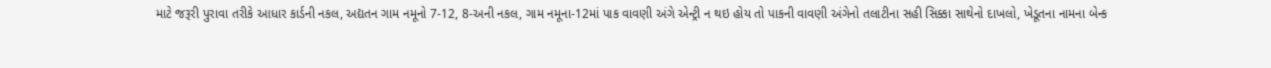માટે જરૂરી પુરાવા તરીકે આધાર કાર્ડની નકલ, અદ્યતન ગામ નમૂનો 7-12, 8-અની નકલ, ગામ નમૂના-12માં પાક વાવણી અંગે એન્ટ્રી ન થઇ હોય તો પાકની વાવણી અંગેનો તલાટીના સહી સિક્કા સાથેનો દાખલો, ખેડૂતના નામના બેન્ક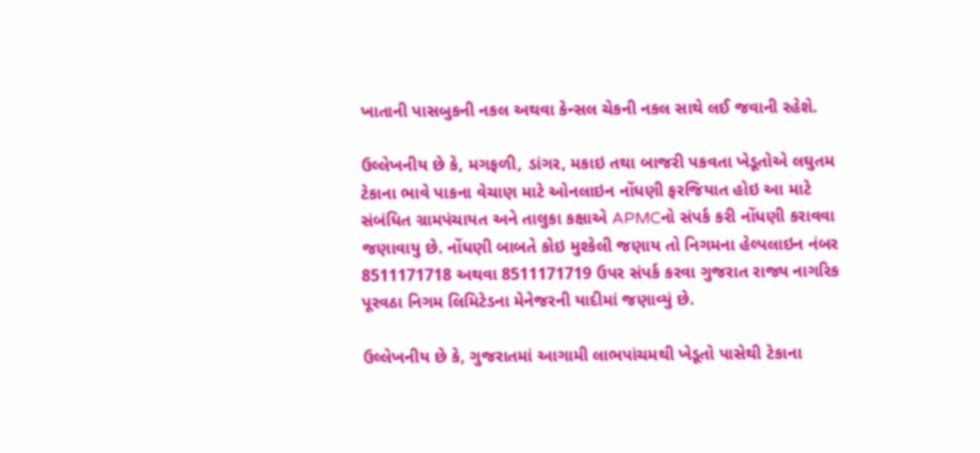ખાતાની પાસબુકની નકલ અથવા કેન્સલ ચેકની નકલ સાથે લઈ જવાની રહેશે.

ઉલ્લેખનીય છે કે, મગફળી, ડાંગર, મકાઇ તથા બાજરી પકવતા ખેડૂતોએ લઘુતમ ટેકાના ભાવે પાકના વેચાણ માટે ઓનલાઇન નોંધણી ફરજિયાત હોઇ આ માટે સંબંધિત ગ્રામપંચાયત અને તાલુકા કક્ષાએ APMCનો સંપર્ક કરી નોંધણી કરાવવા જણાવાયુ છે. નોંધણી બાબતે કોઇ મુશ્કેલી જણાય તો નિગમના હેલ્પલાઇન નંબર 8511171718 અથવા 8511171719 ઉપર સંપર્ક કરવા ગુજરાત રાજ્ય નાગરિક પૂરવઠા નિગમ લિમિટેડના મેનેજરની યાદીમાં જણાવ્યું છે.

ઉલ્લેખનીય છે કે, ગુજરાતમાં આગામી લાભપાંચમથી ખેડૂતો પાસેથી ટેકાના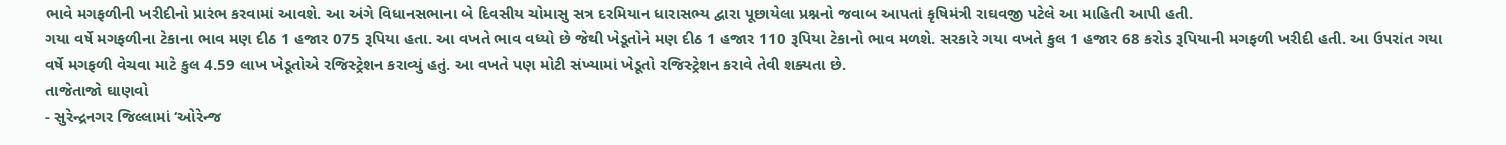ભાવે મગફળીની ખરીદીનો પ્રારંભ કરવામાં આવશે. આ અંગે વિધાનસભાના બે દિવસીય ચોમાસુ સત્ર દરમિયાન ધારાસભ્ય દ્વારા પૂછાયેલા પ્રશ્નનો જવાબ આપતાં કૃષિમંત્રી રાઘવજી પટેલે આ માહિતી આપી હતી.
ગયા વર્ષે મગફળીના ટેકાના ભાવ મણ દીઠ 1 હજાર 075 રૂપિયા હતા. આ વખતે ભાવ વધ્યો છે જેથી ખેડૂતોને મણ દીઠ 1 હજાર 110 રૂપિયા ટેકાનો ભાવ મળશે. સરકારે ગયા વખતે કુલ 1 હજાર 68 કરોડ રૂપિયાની મગફળી ખરીદી હતી. આ ઉપરાંત ગયા વર્ષે મગફળી વેચવા માટે કુલ 4.59 લાખ ખેડૂતોએ રજિસ્ટ્રેશન કરાવ્યું હતું. આ વખતે પણ મોટી સંખ્યામાં ખેડૂતો રજિસ્ટ્રેશન કરાવે તેવી શક્યતા છે.
તાજેતાજો ઘાણવો
- સુરેન્દ્રનગર જિલ્લામાં ‘ઓરેન્જ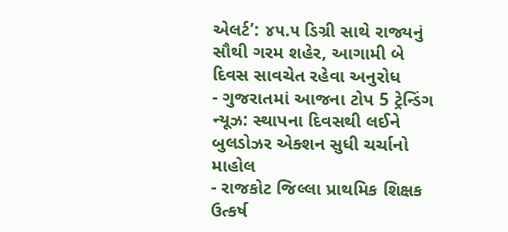એલર્ટ’: ૪૫.૫ ડિગ્રી સાથે રાજ્યનું સૌથી ગરમ શહેર, આગામી બે દિવસ સાવચેત રહેવા અનુરોધ
- ગુજરાતમાં આજના ટોપ 5 ટ્રેન્ડિંગ ન્યૂઝ: સ્થાપના દિવસથી લઈને બુલડોઝર એક્શન સુધી ચર્ચાનો માહોલ
- રાજકોટ જિલ્લા પ્રાથમિક શિક્ષક ઉત્કર્ષ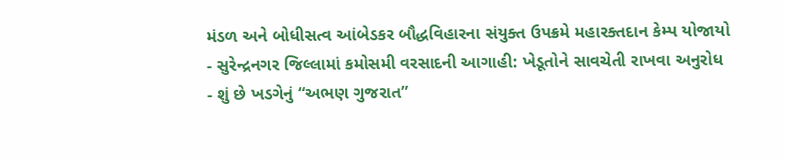મંડળ અને બોધીસત્વ આંબેડકર બૌદ્ધવિહારના સંયુક્ત ઉપક્રમે મહારક્તદાન કેમ્પ યોજાયો
- સુરેન્દ્રનગર જિલ્લામાં કમોસમી વરસાદની આગાહી: ખેડૂતોને સાવચેતી રાખવા અનુરોધ
- શું છે ખડગેનું “અભણ ગુજરાત”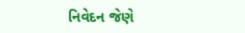નિવેદન જેણે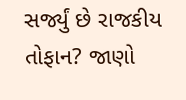સર્જ્યું છે રાજકીય તોફાન? જાણો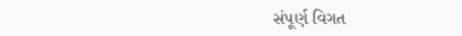સંપૂર્ણ વિગત